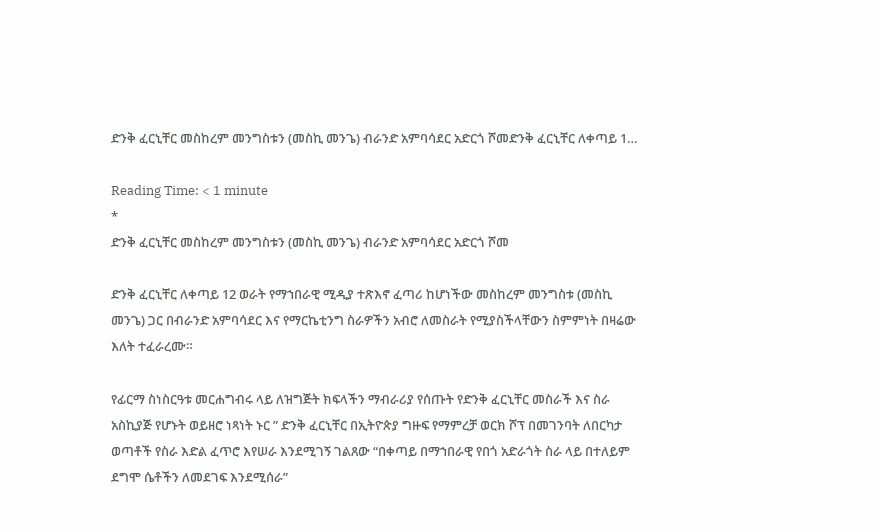ድንቅ ፈርኒቸር መስከረም መንግስቱን (መስኪ መንጌ) ብራንድ አምባሳደር አድርጎ ሾመድንቅ ፈርኒቸር ለቀጣይ 1…

Reading Time: < 1 minute
*
ድንቅ ፈርኒቸር መስከረም መንግስቱን (መስኪ መንጌ) ብራንድ አምባሳደር አድርጎ ሾመ

ድንቅ ፈርኒቸር ለቀጣይ 12 ወራት የማኀበራዊ ሚዲያ ተጽእኖ ፈጣሪ ከሆነችው መስከረም መንግስቱ (መስኪ መንጌ) ጋር በብራንድ አምባሳደር እና የማርኬቲንግ ስራዎችን አብሮ ለመስራት የሚያስችላቸውን ስምምነት በዛሬው እለት ተፈራረሙ።

የፊርማ ስነስርዓቱ መርሐግብሩ ላይ ለዝግጅት ክፍላችን ማብራሪያ የሰጡት የድንቅ ፈርኒቸር መስራች እና ስራ አስኪያጅ የሆኑት ወይዘሮ ነጻነት ኑር ” ድንቅ ፈርኒቸር በኢትዮጵያ ግዙፍ የማምረቻ ወርክ ሾፕ በመገንባት ለበርካታ ወጣቶች የስራ እድል ፈጥሮ እየሠራ እንደሚገኝ ገልጸው “በቀጣይ በማኀበራዊ የበጎ አድራጎት ስራ ላይ በተለይም ደግሞ ሴቶችን ለመደገፍ እንደሚሰራ”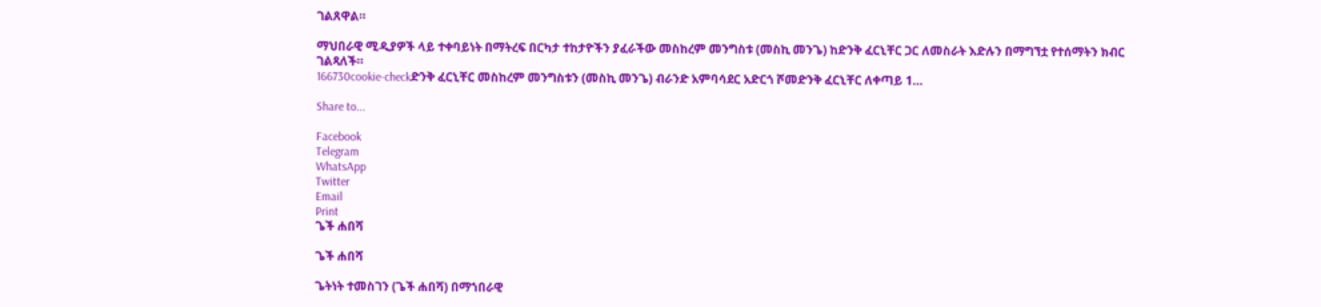ገልጸዋል።

ማህበራዊ ሚዲያዎች ላይ ተቀባይነት በማትረፍ በርካታ ተከታዮችን ያፈራችው መስከረም መንግስቱ (መስኪ መንጌ) ከድንቅ ፈርኒቸር ጋር ለመስራት እድሉን በማግኘቷ የተሰማትን ክብር ገልጻለች።
166730cookie-checkድንቅ ፈርኒቸር መስከረም መንግስቱን (መስኪ መንጌ) ብራንድ አምባሳደር አድርጎ ሾመድንቅ ፈርኒቸር ለቀጣይ 1…

Share to...

Facebook
Telegram
WhatsApp
Twitter
Email
Print
ጌች ሐበሻ

ጌች ሐበሻ

ጌትነት ተመስገን (ጌች ሐበሻ) በማኀበራዊ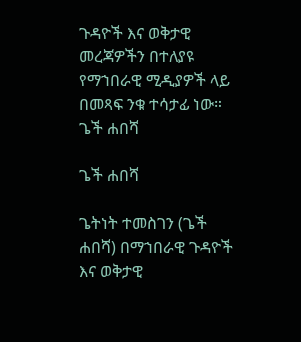ጉዳዮች እና ወቅታዊ መረጃዎችን በተለያዩ የማኀበራዊ ሚዲያዎች ላይ በመጻፍ ንቁ ተሳታፊ ነው።
ጌች ሐበሻ

ጌች ሐበሻ

ጌትነት ተመስገን (ጌች ሐበሻ) በማኀበራዊ ጉዳዮች እና ወቅታዊ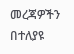መረጃዎችን በተለያዩ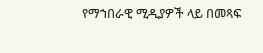የማኀበራዊ ሚዲያዎች ላይ በመጻፍ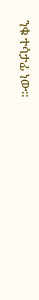ንቁ ተሳታፊ ነው።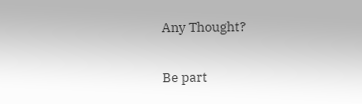Any Thought?

Be part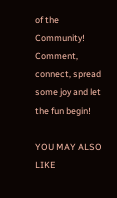of the Community! Comment, connect, spread some joy and let the fun begin!

YOU MAY ALSO LIKE